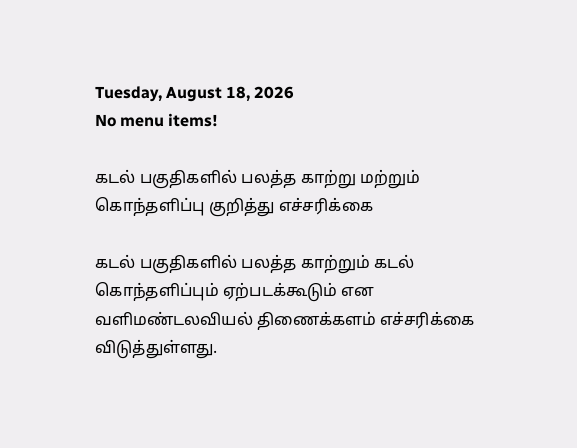Tuesday, August 18, 2026
No menu items!

கடல் பகுதிகளில் பலத்த காற்று மற்றும் கொந்தளிப்பு குறித்து எச்சரிக்கை

கடல் பகுதிகளில் பலத்த காற்றும் கடல் கொந்தளிப்பும் ஏற்படக்கூடும் என வளிமண்டலவியல் திணைக்களம் எச்சரிக்கை விடுத்துள்ளது.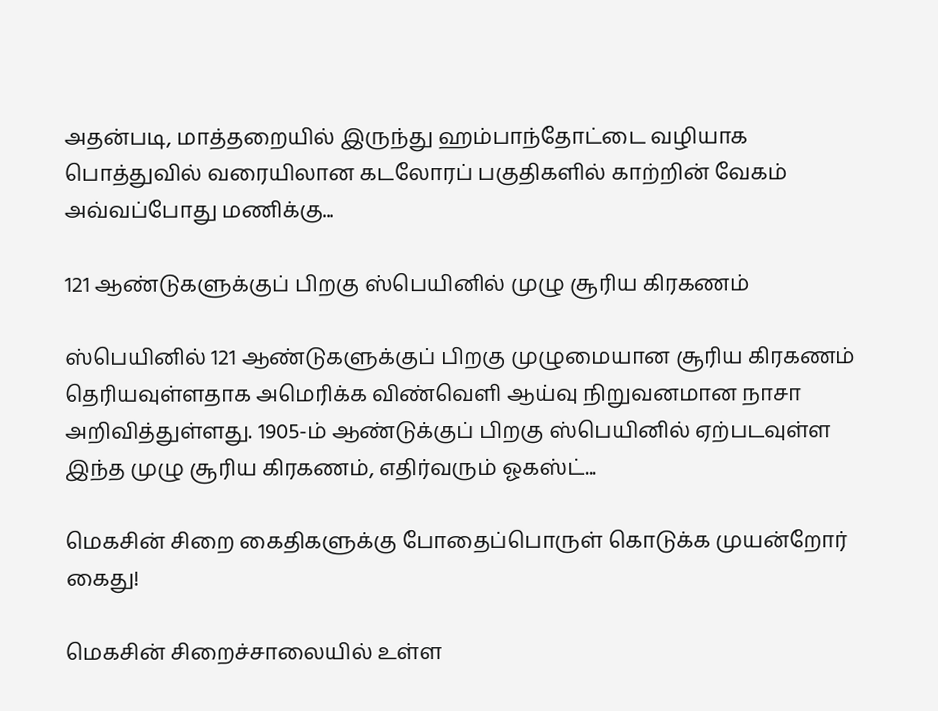அதன்படி, மாத்தறையில் இருந்து ஹம்பாந்தோட்டை வழியாக பொத்துவில் வரையிலான கடலோரப் பகுதிகளில் காற்றின் வேகம் அவ்வப்போது மணிக்கு...

121 ஆண்டுகளுக்குப் பிறகு ஸ்பெயினில் முழு சூரிய கிரகணம்

ஸ்பெயினில் 121 ஆண்டுகளுக்குப் பிறகு முழுமையான சூரிய கிரகணம் தெரியவுள்ளதாக அமெரிக்க விண்வெளி ஆய்வு நிறுவனமான நாசா அறிவித்துள்ளது. 1905-ம் ஆண்டுக்குப் பிறகு ஸ்பெயினில் ஏற்படவுள்ள இந்த முழு சூரிய கிரகணம், எதிர்வரும் ஓகஸ்ட்...

மெகசின் சிறை கைதிகளுக்கு போதைப்பொருள் கொடுக்க முயன்றோர் கைது!

மெகசின் சிறைச்சாலையில் உள்ள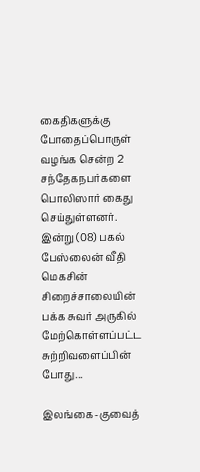கைதிகளுக்கு போதைப்பொருள் வழங்க சென்ற 2 சந்தேகநபர்களை பொலிஸார் கைது செய்துள்ளனர். இன்று (08) பகல் பேஸ்லைன் வீதி மெகசின் சிறைச்சாலையின் பக்க சுவர் அருகில் மேற்கொள்ளப்பட்ட சுற்றிவளைப்பின் போது...

இலங்கை-குவைத்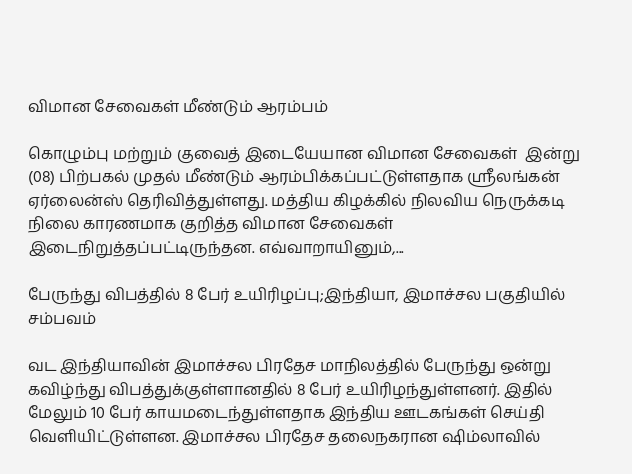விமான சேவைகள் மீண்டும் ஆரம்பம்

கொழும்பு மற்றும் குவைத் இடையேயான விமான சேவைகள்  இன்று (08) பிற்பகல் முதல் மீண்டும் ஆரம்பிக்கப்பட்டுள்ளதாக ஸ்ரீலங்கன் ஏர்லைன்ஸ் தெரிவித்துள்ளது. மத்திய கிழக்கில் நிலவிய நெருக்கடி நிலை காரணமாக குறித்த விமான சேவைகள் இடைநிறுத்தப்பட்டிருந்தன. எவ்வாறாயினும்,...

பேருந்து விபத்தில் 8 பேர் உயிரிழப்பு;இந்தியா, இமாச்சல பகுதியில் சம்பவம்

வட இந்தியாவின் இமாச்சல பிரதேச மாநிலத்தில் பேருந்து ஒன்று கவிழ்ந்து விபத்துக்குள்ளானதில் 8 பேர் உயிரிழந்துள்ளனர். இதில் மேலும் 10 பேர் காயமடைந்துள்ளதாக இந்திய ஊடகங்கள் செய்தி வெளியிட்டுள்ளன. இமாச்சல பிரதேச தலைநகரான ஷிம்லாவில்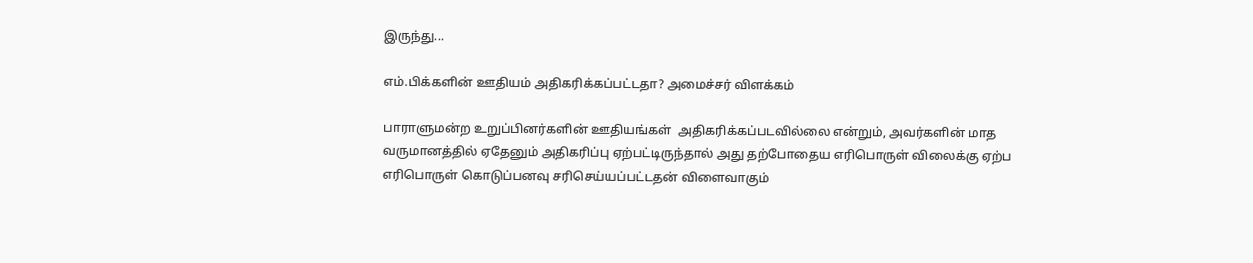இருந்து...

எம்.பிக்களின் ஊதியம் அதிகரிக்கப்பட்டதா? அமைச்சர் விளக்கம்

பாராளுமன்ற உறுப்பினர்களின் ஊதியங்கள்  அதிகரிக்கப்படவில்லை என்றும், அவர்களின் மாத வருமானத்தில் ஏதேனும் அதிகரிப்பு ஏற்பட்டிருந்தால் அது தற்போதைய எரிபொருள் விலைக்கு ஏற்ப எரிபொருள் கொடுப்பனவு சரிசெய்யப்பட்டதன் விளைவாகும்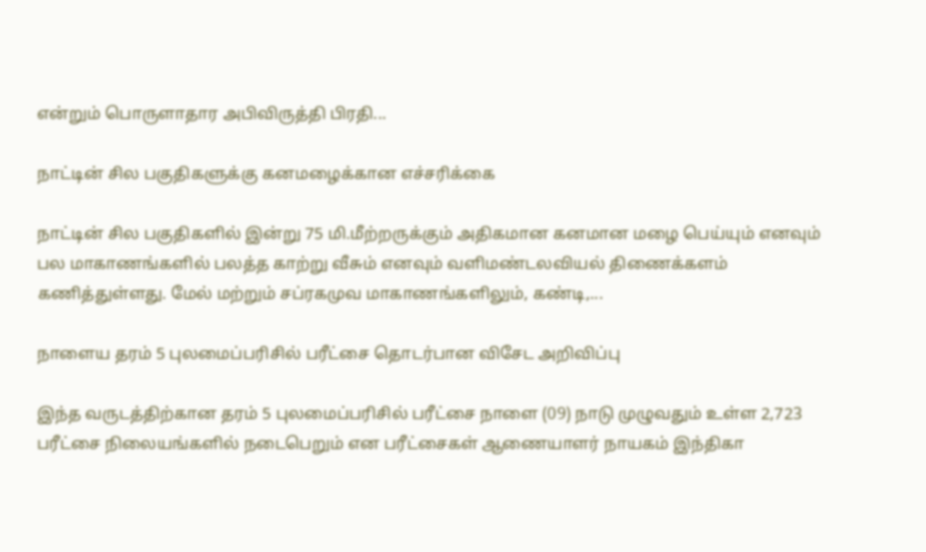என்றும் பொருளாதார அபிவிருத்தி பிரதி...

நாட்டின் சில பகுதிகளுக்கு கனமழைக்கான எச்சரிக்கை

நாட்டின் சில பகுதிகளில் இன்று 75 மி.மீற்றருக்கும் அதிகமான கனமான மழை பெய்யும் எனவும் பல மாகாணங்களில் பலத்த காற்று வீசும் எனவும் வளிமண்டலவியல் திணைக்களம் கணித்துள்ளது. மேல் மற்றும் சப்ரகமுவ மாகாணங்களிலும், கண்டி,...

நாளைய தரம் 5 புலமைப்பரிசில் பரீட்சை தொடர்பான விசேட அறிவிப்பு

இந்த வருடத்திற்கான தரம் 5 புலமைப்பரிசில் பரீட்சை நாளை (09) நாடு முழுவதும் உள்ள 2,723 பரீட்சை நிலையங்களில் நடைபெறும் என பரீட்சைகள் ஆணையாளர் நாயகம் இந்திகா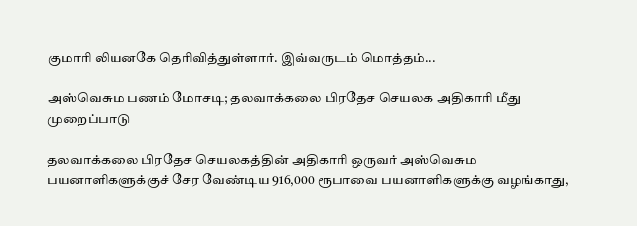குமாரி லியனகே தெரிவித்துள்ளார். இவ்வருடம் மொத்தம்...

அஸ்வெசும பணம் மோசடி; தலவாக்கலை பிரதேச செயலக அதிகாரி மீது முறைப்பாடு

தலவாக்கலை பிரதேச செயலகத்தின் அதிகாரி ஒருவர் அஸ்வெசும பயனாளிகளுக்குச் சேர வேண்டிய 916,000 ரூபாவை பயனாளிகளுக்கு வழங்காது,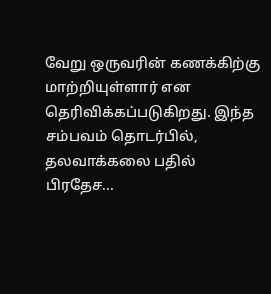வேறு ஒருவரின் கணக்கிற்கு மாற்றியுள்ளார் என தெரிவிக்கப்படுகிறது. இந்த சம்பவம் தொடர்பில், தலவாக்கலை பதில் பிரதேச...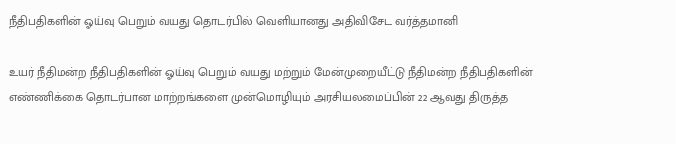நீதிபதிகளின் ஓய்வு பெறும் வயது தொடர்பில் வெளியானது அதிவிசேட வர்த்தமானி

உயர் நீதிமன்ற நீதிபதிகளின் ஓய்வு பெறும் வயது மற்றும் மேன்முறையீட்டு நீதிமன்ற நீதிபதிகளின் எண்ணிக்கை தொடர்பான மாற்றங்களை முன்மொழியும் அரசியலமைப்பின் 22 ஆவது திருத்த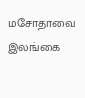மசோதாவை இலங்கை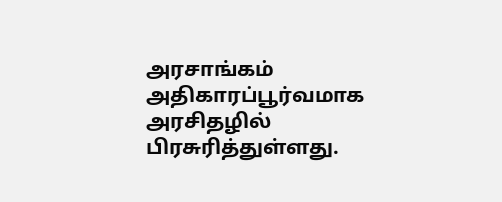அரசாங்கம் அதிகாரப்பூர்வமாக அரசிதழில் பிரசுரித்துள்ளது.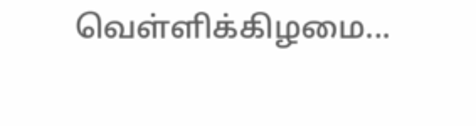வெள்ளிக்கிழமை...